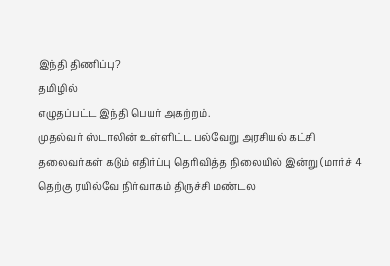இந்தி திணிப்பு?
தமிழில்
எழுதப்பட்ட இந்தி பெயர் அகற்றம்.
முதல்வர் ஸ்டாலின் உள்ளிட்ட பல்வேறு அரசியல் கட்சி தலைவர்கள் கடும் எதிர்ப்பு தெரிவித்த நிலையில் இன்று (மார்ச் 4 தெற்கு ரயில்வே நிர்வாகம் திருச்சி மண்டல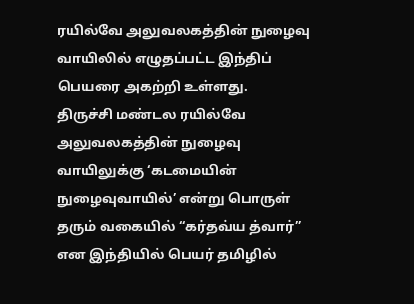ரயில்வே அலுவலகத்தின் நுழைவு வாயிலில் எழுதப்பட்ட இந்திப் பெயரை அகற்றி உள்ளது.
திருச்சி மண்டல ரயில்வே அலுவலகத்தின் நுழைவு வாயிலுக்கு ‘கடமையின் நுழைவுவாயில்’ என்று பொருள் தரும் வகையில் “கர்தவ்ய த்வார்” என இந்தியில் பெயர் தமிழில்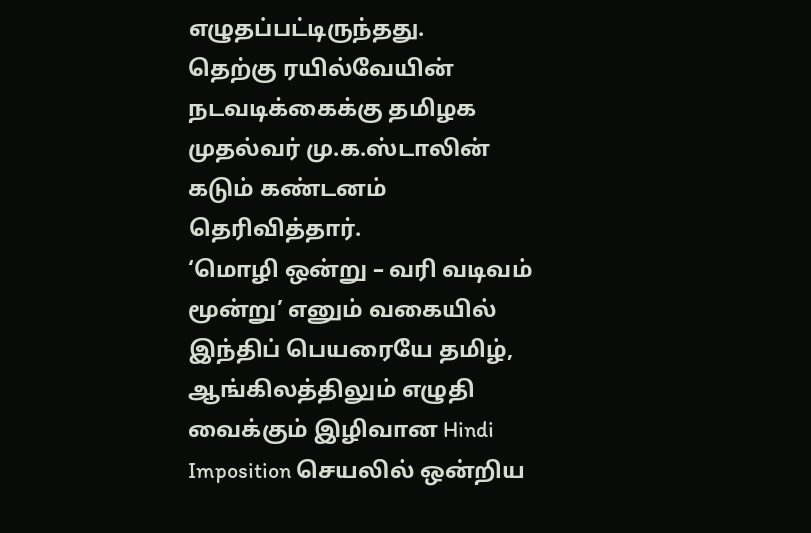எழுதப்பட்டிருந்தது.
தெற்கு ரயில்வேயின் நடவடிக்கைக்கு தமிழக முதல்வர் மு.க.ஸ்டாலின் கடும் கண்டனம் தெரிவித்தார்.
‘மொழி ஒன்று – வரி வடிவம் மூன்று’ எனும் வகையில் இந்திப் பெயரையே தமிழ், ஆங்கிலத்திலும் எழுதி வைக்கும் இழிவான Hindi Imposition செயலில் ஒன்றிய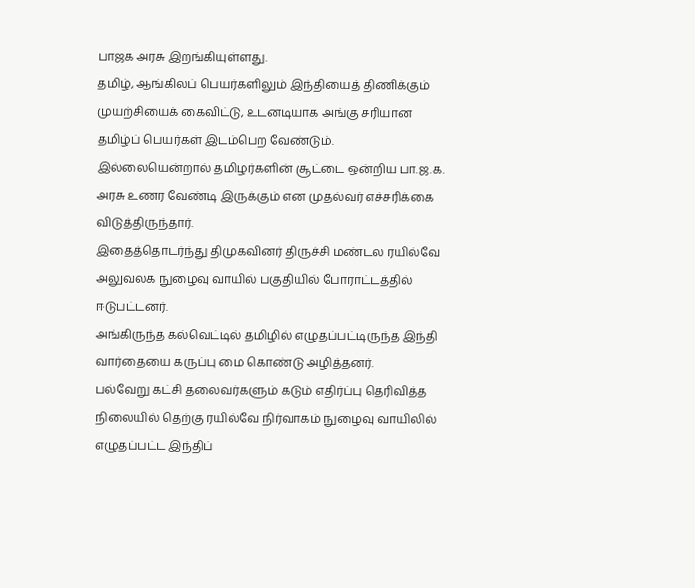பாஜக அரசு இறங்கியுள்ளது.
தமிழ், ஆங்கிலப் பெயர்களிலும் இந்தியைத் திணிக்கும் முயற்சியைக் கைவிட்டு, உடனடியாக அங்கு சரியான தமிழ்ப் பெயர்கள் இடம்பெற வேண்டும்.
இல்லையென்றால் தமிழர்களின் சூட்டை ஒன்றிய பா.ஜ.க. அரசு உணர வேண்டி இருக்கும் என முதல்வர் எச்சரிக்கை விடுத்திருந்தார்.
இதைத்தொடர்ந்து திமுகவினர் திருச்சி மண்டல ரயில்வே அலுவலக நுழைவு வாயில் பகுதியில் போராட்டத்தில் ஈடுபட்டனர்.
அங்கிருந்த கல்வெட்டில் தமிழில் எழுதப்பட்டிருந்த இந்தி வார்தையை கருப்பு மை கொண்டு அழித்தனர்.
பல்வேறு கட்சி தலைவர்களும் கடும் எதிர்ப்பு தெரிவித்த நிலையில் தெற்கு ரயில்வே நிர்வாகம் நுழைவு வாயிலில் எழுதப்பட்ட இந்திப்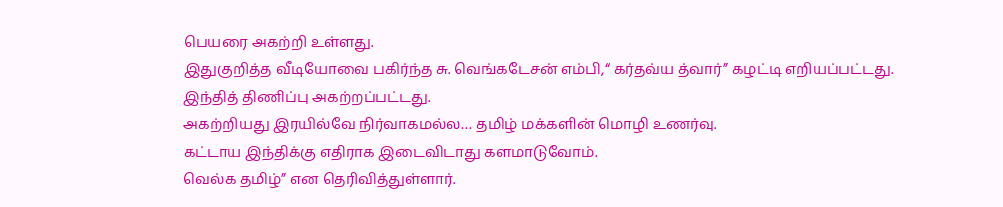பெயரை அகற்றி உள்ளது.
இதுகுறித்த வீடியோவை பகிர்ந்த சு. வெங்கடேசன் எம்பி,“ கர்தவ்ய த்வார்” கழட்டி எறியப்பட்டது.
இந்தித் திணிப்பு அகற்றப்பட்டது.
அகற்றியது இரயில்வே நிர்வாகமல்ல… தமிழ் மக்களின் மொழி உணர்வு.
கட்டாய இந்திக்கு எதிராக இடைவிடாது களமாடுவோம்.
வெல்க தமிழ்” என தெரிவித்துள்ளார்.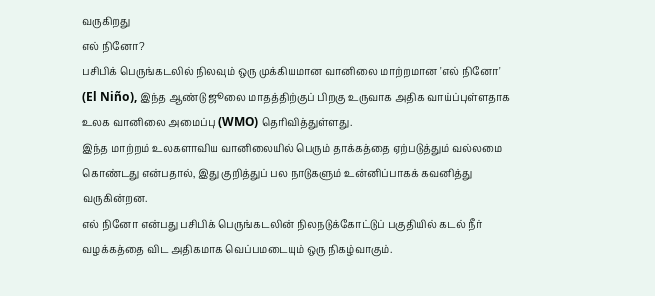வருகிறது
எல் நினோ?
பசிபிக் பெருங்கடலில் நிலவும் ஒரு முக்கியமான வானிலை மாற்றமான 'எல் நினோ' (El Niño), இந்த ஆண்டு ஜூலை மாதத்திற்குப் பிறகு உருவாக அதிக வாய்ப்புள்ளதாக உலக வானிலை அமைப்பு (WMO) தெரிவித்துள்ளது.
இந்த மாற்றம் உலகளாவிய வானிலையில் பெரும் தாக்கத்தை ஏற்படுத்தும் வல்லமை கொண்டது என்பதால், இது குறித்துப் பல நாடுகளும் உன்னிப்பாகக் கவனித்து வருகின்றன.
எல் நினோ என்பது பசிபிக் பெருங்கடலின் நிலநடுக்கோட்டுப் பகுதியில் கடல் நீர் வழக்கத்தை விட அதிகமாக வெப்பமடையும் ஒரு நிகழ்வாகும்.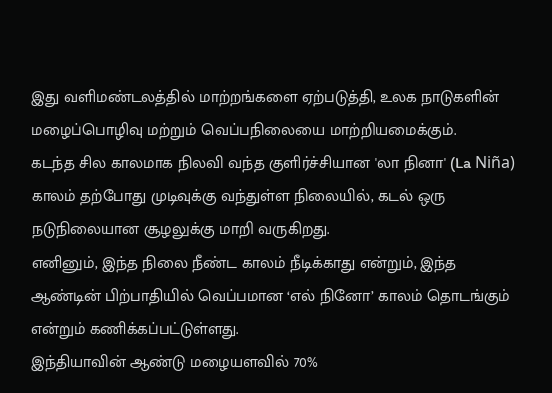இது வளிமண்டலத்தில் மாற்றங்களை ஏற்படுத்தி, உலக நாடுகளின் மழைப்பொழிவு மற்றும் வெப்பநிலையை மாற்றியமைக்கும்.
கடந்த சில காலமாக நிலவி வந்த குளிர்ச்சியான 'லா நினா' (La Niña) காலம் தற்போது முடிவுக்கு வந்துள்ள நிலையில், கடல் ஒரு நடுநிலையான சூழலுக்கு மாறி வருகிறது.
எனினும், இந்த நிலை நீண்ட காலம் நீடிக்காது என்றும், இந்த ஆண்டின் பிற்பாதியில் வெப்பமான ‘எல் நினோ’ காலம் தொடங்கும் என்றும் கணிக்கப்பட்டுள்ளது.
இந்தியாவின் ஆண்டு மழையளவில் 70%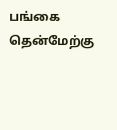பங்கை தென்மேற்கு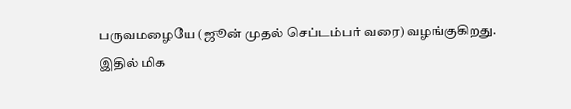பருவமழையே (ஜூன் முதல் செப்டம்பர் வரை) வழங்குகிறது.
இதில் மிக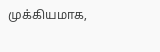முக்கியமாக,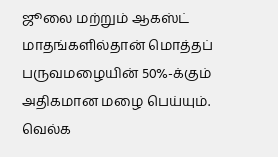ஜூலை மற்றும் ஆகஸ்ட் மாதங்களில்தான் மொத்தப் பருவமழையின் 50%-க்கும் அதிகமான மழை பெய்யும்.
வெல்க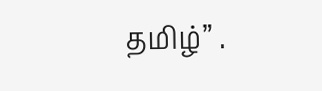தமிழ்” .